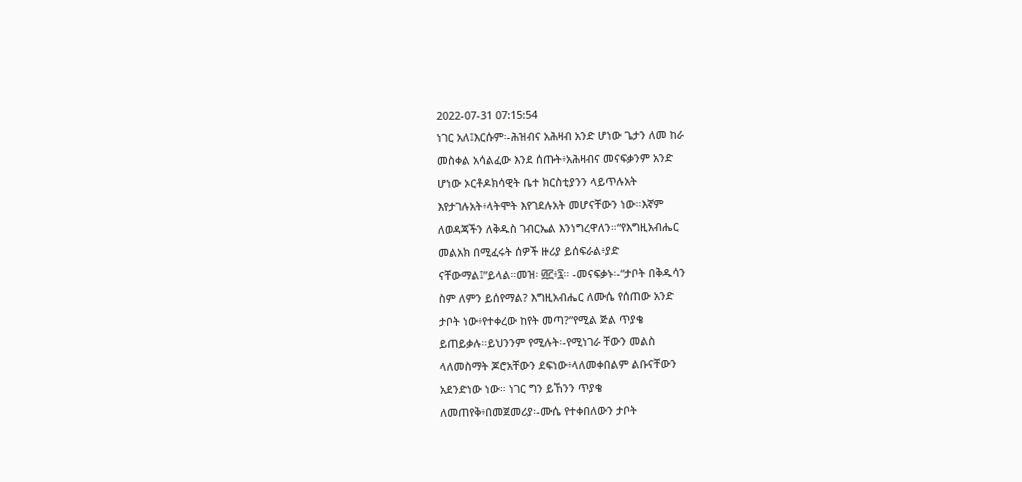2022-07-31 07:15:54
ነገር አለ፤እርሱም፡-ሕዝብና አሕዛብ አንድ ሆነው ጌታን ለመ ከራ
መስቀል አሳልፈው እንደ ሰጡት፥አሕዛብና መናፍቃንም አንድ
ሆነው ኦርቶዶክሳዊት ቤተ ክርስቲያንን ላይጥሉአት
እየታገሉአት፥ላትሞት እየገደሉአት መሆናቸውን ነው።እኛም
ለወዳጃችን ለቅዱስ ገብርኤል እንነግረዋለን።“የእግዚአብሔር
መልአክ በሚፈሩት ሰዎች ዙሪያ ይሰፍራል፥ያድ
ናቸውማል፤”ይላል።መዝ፡ ፴፫፥፯። -መናፍቃኑ፡-“ታቦት በቅዱሳን
ስም ለምን ይሰየማል? እግዚአብሔር ለሙሴ የሰጠው አንድ
ታቦት ነው፥የተቀረው ከየት መጣ?”የሚል ጅል ጥያቄ
ይጠይቃሉ።ይህንንም የሚሉት፡-የሚነገራ ቸውን መልስ
ላለመስማት ጆሮአቸውን ደፍነው፥ላለመቀበልም ልቡናቸውን
አደንድነው ነው። ነገር ግን ይኸንን ጥያቄ
ለመጠየቅ፥በመጀመሪያ፡-ሙሴ የተቀበለውን ታቦት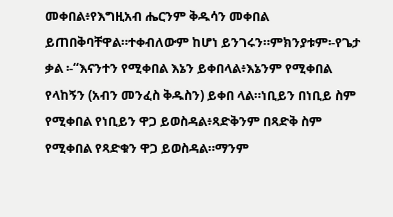መቀበል፥የእግዚአብ ሔርንም ቅዱሳን መቀበል
ይጠበቅባቸዋል።ተቀብለውም ከሆነ ይንገሩን።ምክንያቱም፡-የጌታ
ቃል ፡-“እናንተን የሚቀበል እኔን ይቀበላል፥እኔንም የሚቀበል
የላከኝን (አብን መንፈስ ቅዱስን) ይቀበ ላል።ነቢይን በነቢይ ስም
የሚቀበል የነቢይን ዋጋ ይወስዳል፥ጻድቅንም በጻድቅ ስም
የሚቀበል የጻድቁን ዋጋ ይወስዳል።ማንም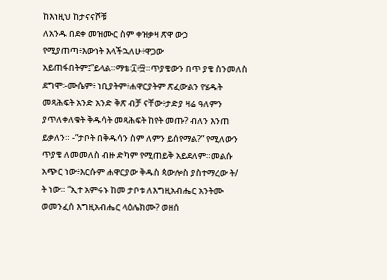ከእነዚህ ከታናናሾቹ
ለአንዱ በደቀ መዝሙር ስም ቀዝቃዛ ጽዋ ውኃ
የሚያጠጣ፥እውነት እላችኋለሁ፥ዋጋው
አይጠፋበትም፤”ይላል።ማቴ፡፲፥፵።ጥያቄውን በጥ ያቄ ስንመለስ
ደግሞ፡-ሙሴም፥ ነቢያትም፥ሐዋርያትም ጽፈውልን የሄዱት
መጻሕፍት አንድ አንድ ቅጽ ብቻ ናቸው፥ታድያ ዛሬ ዓለምን
ያጥለቀለቁት ቅዱሳት መጻሕፍት ከየት መጡ? ብለን እንጠ
ይቃለን። -“ታቦት በቅዱሳን ስም ለምን ይሰየማል?” የሚለውን
ጥያቄ ለመመለስ ብዙ ድካም የሚጠይቅ አይደለም።መልሱ
አጭር ነው፥እርሱም ሐዋርያው ቅዱስ ጳውሎስ ያስተማረው ት/
ት ነው። “ኢተ አምሩኑ ከመ ታቦቱ ለእግዚአብሔር አንትሙ
ወመንፈሰ እግዚአብሔር ላዕሌክሙ? ወዘሰ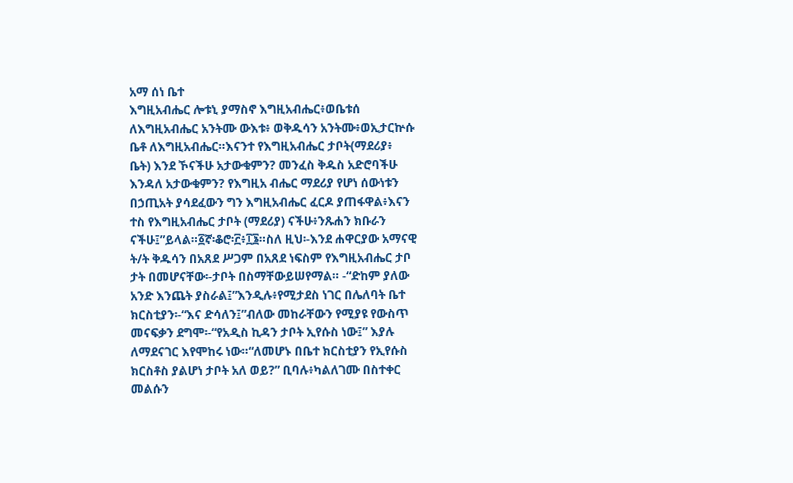አማ ሰነ ቤተ
እግዚአብሔር ሎቱኒ ያማስኖ እግዚአብሔር፥ወቤቱሰ
ለእግዚአብሔር አንትሙ ውእቱ፥ ወቅዱሳን አንትሙ፥ወኢታርኵሱ
ቤቶ ለእግዚአብሔር።እናንተ የእግዚአብሔር ታቦት(ማደሪያ፥
ቤት) እንደ ኾናችሁ አታውቁምን? መንፈስ ቅዱስ አድሮባችሁ
እንዳለ አታውቁምን? የእግዚአ ብሔር ማደሪያ የሆነ ሰውነቱን
በኃጢአት ያሳደፈውን ግን እግዚአብሔር ፈርዶ ያጠፋዋል፥እናን
ተስ የእግዚአብሔር ታቦት (ማደሪያ) ናችሁ፥ንጹሐን ክቡራን
ናችሁ፤”ይላል።፩ኛ፡ቆሮ፡፫፥፲፮።ስለ ዚህ፡-እንደ ሐዋርያው አማናዊ
ት/ት ቅዱሳን በአጸደ ሥጋም በአጸደ ነፍስም የእግዚአብሔር ታቦ
ታት በመሆናቸው፡-ታቦት በስማቸውይሠየማል። -“ድከም ያለው
አንድ እንጨት ያስራል፤”እንዲሉ፥የሚታደስ ነገር በሌለባት ቤተ
ክርስቲያን፡-“እና ድሳለን፤”ብለው መከራቸውን የሚያዩ የውስጥ
መናፍቃን ደግሞ፡-“የአዲስ ኪዳን ታቦት ኢየሱስ ነው፤” እያሉ
ለማደናገር እየሞከሩ ነው።“ለመሆኑ በቤተ ክርስቲያን የኢየሱስ
ክርስቶስ ያልሆነ ታቦት አለ ወይ?” ቢባሉ፥ካልለገሙ በስተቀር
መልሱን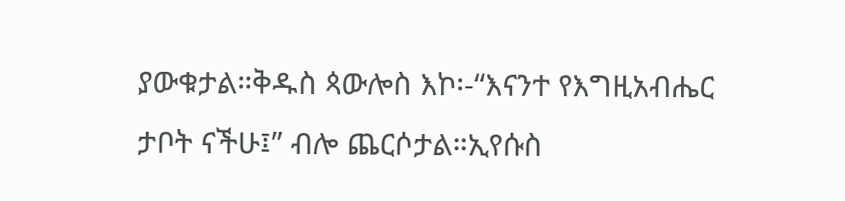ያውቁታል።ቅዱስ ጳውሎስ እኮ፡-“እናንተ የእግዚአብሔር
ታቦት ናችሁ፤” ብሎ ጨርሶታል።ኢየሱስ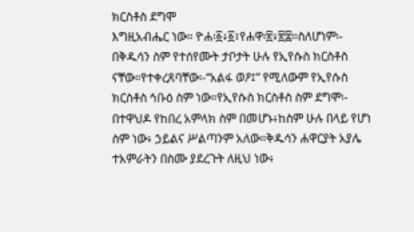ክርስቶስ ደግሞ
እግዚአብሔር ነው። ዮሐ፡፩፥፩፣የሐዋ፡፳፥፳፰።ስለሆነም፡-
በቅዱሳን ስም የተሰየሙት ታቦታት ሁሉ የኢየሱስ ክርስቶስ
ናቸው።የተቀረጸባቸው፡-“አልፋ ወዖ፤” የሚለውም የኢየሱስ
ክርስቶስ ኅቡዕ ስም ነው።የኢየሱስ ክርስቶስ ስም ደግሞ፡-
በተዋህዶ የከበረ አምላክ ስም በመሆኑ፥ከስም ሁሉ በላይ የሆነ
ስም ነው፥ ኃይልና ሥልጣንም አለው።ቅዱሳን ሐዋርያት አያሌ
ተአምራትን በስሙ ያደረጉት ለዚህ ነው፥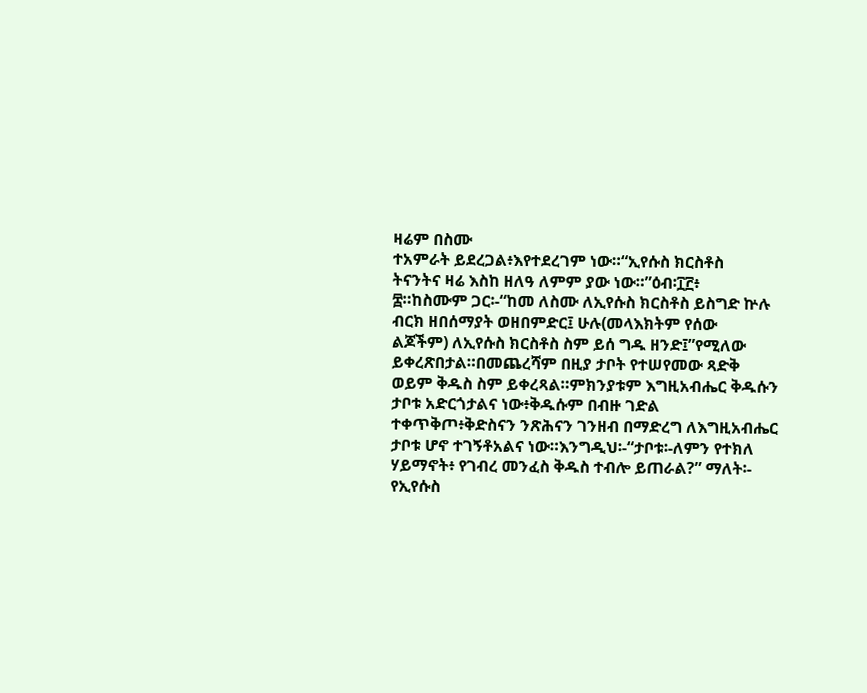ዛሬም በስሙ
ተአምራት ይደረጋል፥እየተደረገም ነው።“ኢየሱስ ክርስቶስ
ትናንትና ዛሬ እስከ ዘለዓ ለምም ያው ነው።”ዕብ፡፲፫፥
፰።ከስሙም ጋር፡-“ከመ ለስሙ ለኢየሱስ ክርስቶስ ይስግድ ኵሉ
ብርክ ዘበሰማያት ወዘበምድር፤ ሁሉ(መላእክትም የሰው
ልጆችም) ለኢየሱስ ክርስቶስ ስም ይሰ ግዱ ዘንድ፤”የሚለው
ይቀረጽበታል።በመጨረሻም በዚያ ታቦት የተሠየመው ጻድቅ
ወይም ቅዱስ ስም ይቀረጻል።ምክንያቱም እግዚአብሔር ቅዱሱን
ታቦቱ አድርጎታልና ነው፥ቅዱሱም በብዙ ገድል
ተቀጥቅጦ፥ቅድስናን ንጽሕናን ገንዘብ በማድረግ ለእግዚአብሔር
ታቦቱ ሆኖ ተገኝቶአልና ነው።እንግዲህ፡-“ታቦቱ፡-ለምን የተክለ
ሃይማኖት፥ የገብረ መንፈስ ቅዱስ ተብሎ ይጠራል?” ማለት፡-
የኢየሱስ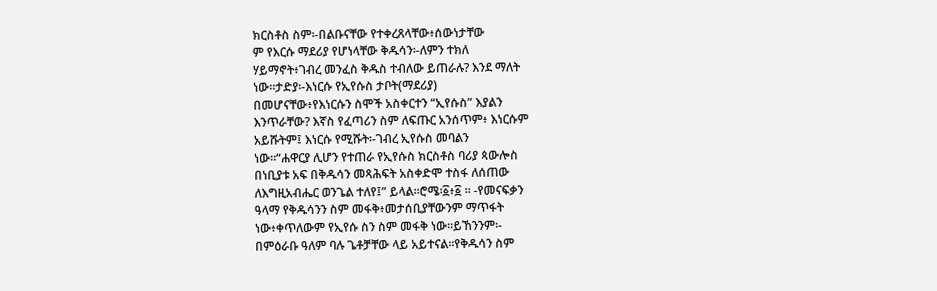ክርስቶስ ስም፡-በልቡናቸው የተቀረጸላቸው፥ሰውነታቸው
ም የእርሱ ማደሪያ የሆነላቸው ቅዱሳን፡-ለምን ተክለ
ሃይማኖት፥ገብረ መንፈስ ቅዱስ ተብለው ይጠራሉ? እንደ ማለት
ነው።ታድያ፡-እነርሱ የኢየሱስ ታቦት(ማደሪያ)
በመሆናቸው፥የእነርሱን ስሞች አስቀርተን “ኢየሱስ” እያልን
እንጥራቸው? እኛስ የፈጣሪን ስም ለፍጡር አንሰጥም፥ እነርሱም
አይሹትም፤ እነርሱ የሚሹት፡-ገብረ ኢየሱስ መባልን
ነው።“ሐዋርያ ሊሆን የተጠራ የኢየሱስ ክርስቶስ ባሪያ ጳውሎስ
በነቢያቱ አፍ በቅዱሳን መጻሕፍት አስቀድሞ ተስፋ ለሰጠው
ለእግዚአብሔር ወንጌል ተለየ፤” ይላል።ሮሜ፡፩፥፩ ። -የመናፍቃን
ዓላማ የቅዱሳንን ስም መፋቅ፥መታሰቢያቸውንም ማጥፋት
ነው፥ቀጥለውም የኢየሱ ስን ስም መፋቅ ነው።ይኸንንም፡-
በምዕራቡ ዓለም ባሉ ጌቶቻቸው ላይ አይተናል።የቅዱሳን ስም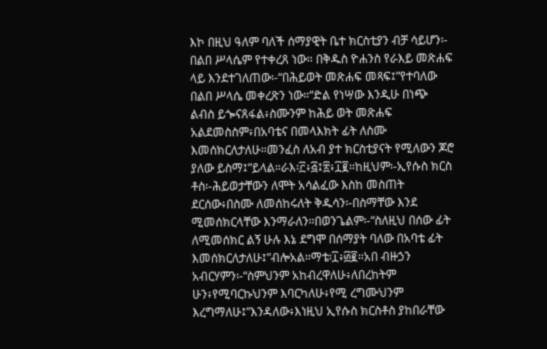እኮ በዚህ ዓለም ባለች ሰማያዊት ቤተ ክርስቲያን ብቻ ሳይሆን፡-
በልበ ሥላሴም የተቀረጸ ነው። በቅዱስ ዮሐንስ የራእይ መጽሐፍ
ላይ እንደተገለጠው፡-“በሕይወት መጽሐፍ መጻፍ፤”የተባለው
በልበ ሥላሴ መቀረጽን ነው።“ድል የነሣው እንዲሁ በነጭ
ልብስ ይጐናጸፋል፥ስሙንም ከሕይ ወት መጽሐፍ
አልደመስስም፥በአባቴና በመላእክት ፊት ለስሙ
እመሰክርለታለሁ።መንፈስ ለአብ ያተ ክርስቲያናት የሚለውን ጆሮ
ያለው ይስማ፤”ይላል።ራእ፡፫፥፭፤፳፥፲፪።ከዚህም፡-ኢየሱስ ክርስ
ቶስ፡-ሕይወታቸውን ለሞት አሳልፈው እስከ መስጠት
ደርሰው፥በስሙ ለመሰከሩለት ቅዱሳን፡-በስማቸው እንደ
ሚመሰክርላቸው እንማራለን።በወንጌልም፡-“ስለዚህ በሰው ፊት
ለሚመሰክር ልኝ ሁሉ እኔ ደግሞ በሰማያት ባለው በአባቴ ፊት
እመሰክርለታለሁ፤”ብሎአል።ማቴ፡፲፥፴፪።አበ ብዙኃን
አብርሃምን፡-“ስምህንም አከብረዋለሁ፥ለበረከትም
ሁን፥የሚባርኩህንም እባርካለሁ፥የሚ ረግሙህንም
እረግማለሁ፤”እንዳለው፥እነዚህ ኢየሱስ ክርስቶስ ያከበራቸው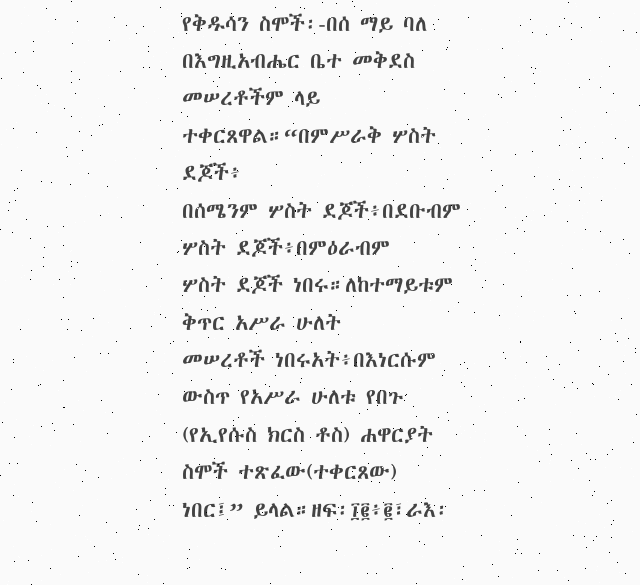የቅዱሳን ስሞች፡-በሰ ማይ ባለ በእግዚአብሔር ቤተ መቅደስ
መሠረቶችም ላይ ተቀርጸዋል።“በምሥራቅ ሦስት ደጆች፥
በሰሜንም ሦስት ደጆች፥በደቡብም ሦስት ደጆች፥በምዕራብም
ሦስት ደጆች ነበሩ።ለከተማይቱም ቅጥር አሥራ ሁለት
መሠረቶች ነበሩአት፥በእነርሱም ውስጥ የአሥራ ሁለቱ የበጉ
(የኢየሱስ ክርስ ቶስ) ሐዋርያት ስሞች ተጽፈው(ተቀርጸው)
ነበር፤” ይላል።ዘፍ፡፲፪፥፪፣ራእ፡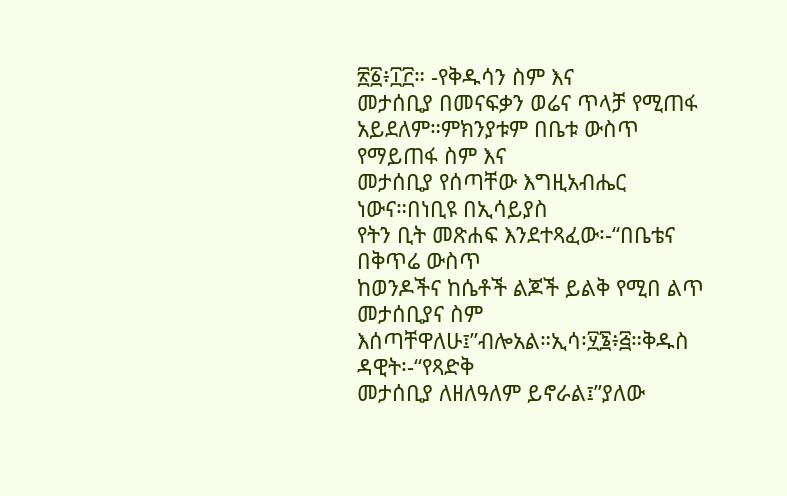፳፩፥፲፫። -የቅዱሳን ስም እና
መታሰቢያ በመናፍቃን ወሬና ጥላቻ የሚጠፋ
አይደለም።ምክንያቱም በቤቱ ውስጥ የማይጠፋ ስም እና
መታሰቢያ የሰጣቸው እግዚአብሔር ነውና።በነቢዩ በኢሳይያስ
የትን ቢት መጽሐፍ እንደተጻፈው፡-“በቤቴና በቅጥሬ ውስጥ
ከወንዶችና ከሴቶች ልጆች ይልቅ የሚበ ልጥ መታሰቢያና ስም
እሰጣቸዋለሁ፤”ብሎአል።ኢሳ፡፶፮፥፭።ቅዱስ ዳዊት፡-“የጻድቅ
መታሰቢያ ለዘለዓለም ይኖራል፤”ያለው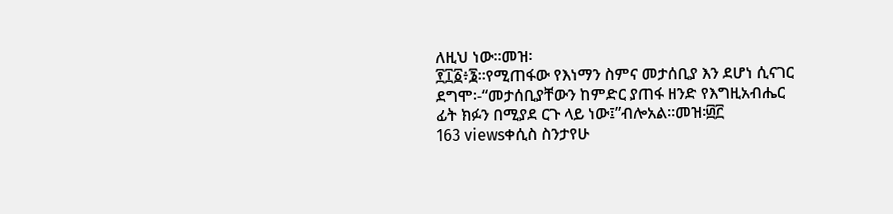ለዚህ ነው።መዝ፡
፻፲፩፥፮።የሚጠፋው የእነማን ስምና መታሰቢያ እን ደሆነ ሲናገር
ደግሞ፡-“መታሰቢያቸውን ከምድር ያጠፋ ዘንድ የእግዚአብሔር
ፊት ክፉን በሚያደ ርጉ ላይ ነው፤”ብሎአል።መዝ፡፴፫
163 viewsቀሲስ ስንታየሁ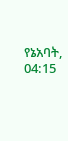የኔአባት, 04:15